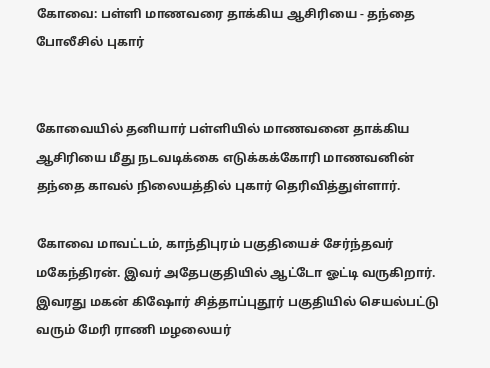கோவை: பள்ளி மாணவரை தாக்கிய ஆசிரியை - தந்தை போலீசில் புகார்


கோவையில் தனியார் பள்ளியில் மாணவனை தாக்கிய ஆசிரியை மீது நடவடிக்கை எடுக்கக்கோரி மாணவனின் தந்தை காவல் நிலையத்தில் புகார் தெரிவித்துள்ளார்.

கோவை மாவட்டம், காந்திபுரம் பகுதியைச் சேர்ந்தவர் மகேந்திரன். இவர் அதேபகுதியில் ஆட்டோ ஓட்டி வருகிறார். இவரது மகன் கிஷோர் சித்தாப்புதூர் பகுதியில் செயல்பட்டு வரும் மேரி ராணி மழலையர்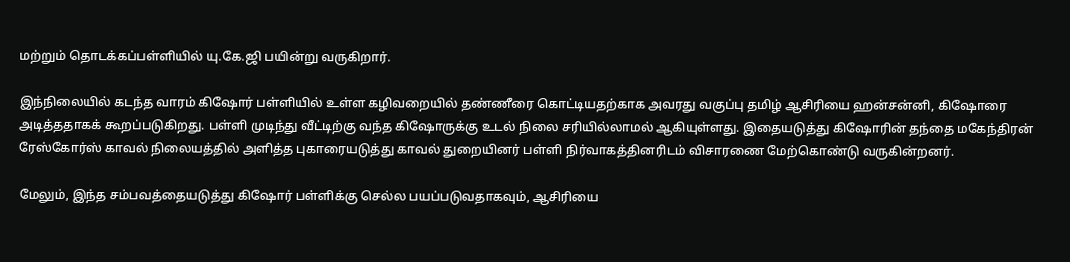மற்றும் தொடக்கப்பள்ளியில் யு.கே.ஜி பயின்று வருகிறார்.

இந்நிலையில் கடந்த வாரம் கிஷோர் பள்ளியில் உள்ள கழிவறையில் தண்ணீரை கொட்டியதற்காக அவரது வகுப்பு தமிழ் ஆசிரியை ஹன்சன்னி, கிஷோரை அடித்ததாகக் கூறப்படுகிறது. பள்ளி முடிந்து வீட்டிற்கு வந்த கிஷோருக்கு உடல் நிலை சரியில்லாமல் ஆகியுள்ளது. இதையடுத்து கிஷோரின் தந்தை மகேந்திரன் ரேஸ்கோர்ஸ் காவல் நிலையத்தில் அளித்த புகாரையடுத்து காவல் துறையினர் பள்ளி நிர்வாகத்தினரிடம் விசாரணை மேற்கொண்டு வருகின்றனர்.

மேலும், இந்த சம்பவத்தையடுத்து கிஷோர் பள்ளிக்கு செல்ல பயப்படுவதாகவும், ஆசிரியை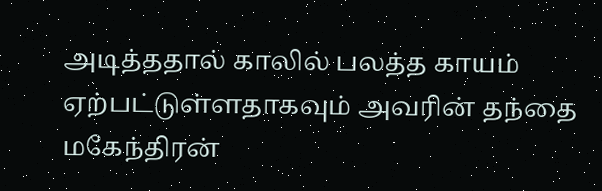அடித்ததால் காலில் பலத்த காயம் ஏற்பட்டுள்ளதாகவும் அவரின் தந்தை மகேந்திரன்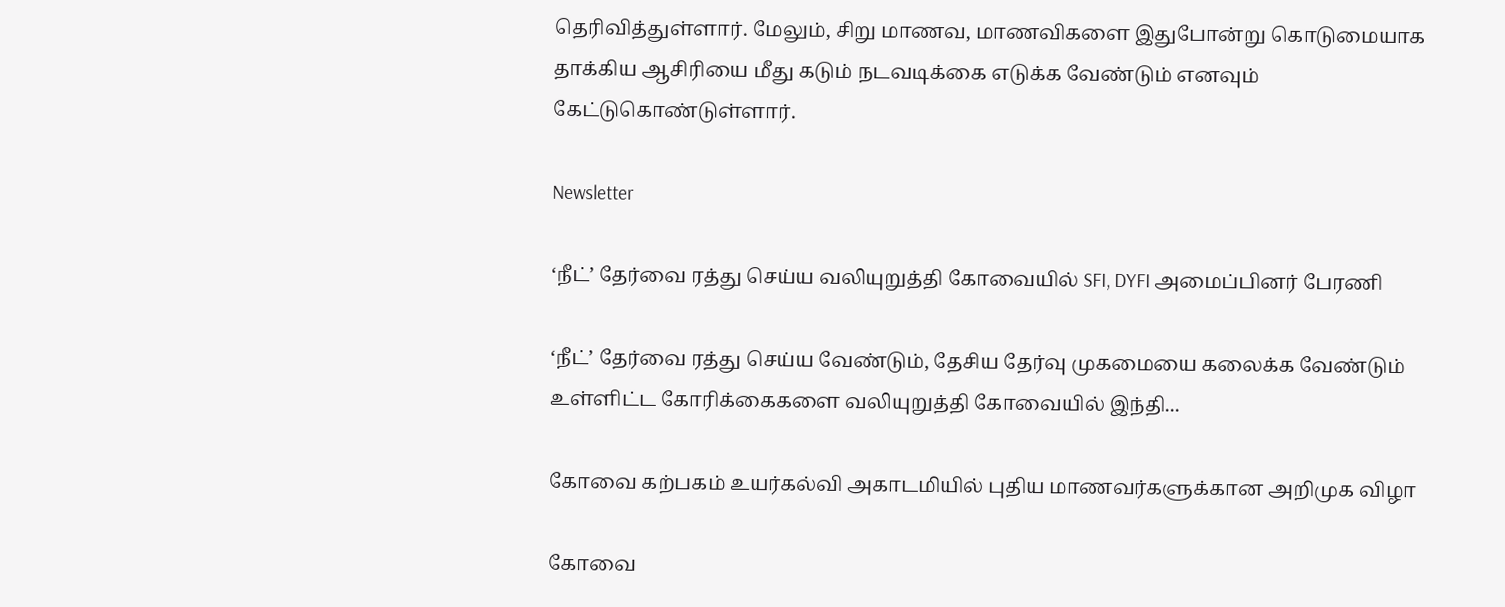தெரிவித்துள்ளார். மேலும், சிறு மாணவ, மாணவிகளை இதுபோன்று கொடுமையாக தாக்கிய ஆசிரியை மீது கடும் நடவடிக்கை எடுக்க வேண்டும் எனவும் கேட்டுகொண்டுள்ளார்.

Newsletter

‘நீட்’ தேர்வை ரத்து செய்ய வலியுறுத்தி கோவையில் SFI, DYFI அமைப்பினர் பேரணி

‘நீட்’ தேர்வை ரத்து செய்ய வேண்டும், தேசிய தேர்வு முகமையை கலைக்க வேண்டும் உள்ளிட்ட கோரிக்கைகளை வலியுறுத்தி கோவையில் இந்தி...

கோவை கற்பகம் உயர்கல்வி அகாடமியில் புதிய மாணவர்களுக்கான அறிமுக விழா

கோவை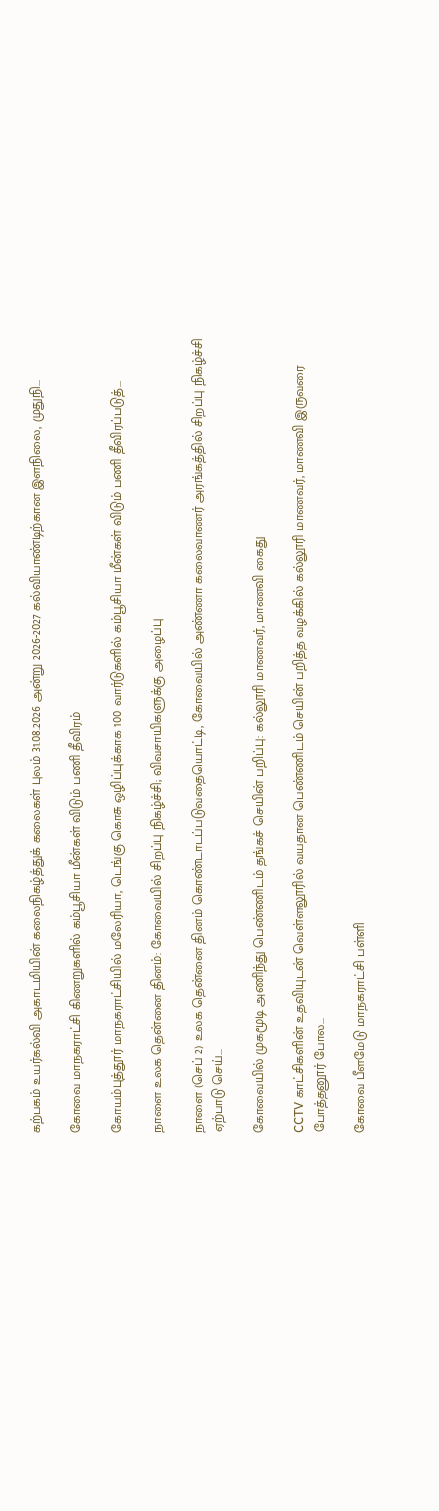கற்பகம் உயர்கல்வி அகாடமியின் கலைநிகழ்த்துக் கலைகள் புலம் 31.08.2026 அன்று 2026-2027 கல்வியாண்டிற்கான இளநிலை, முதுநி...

கோவை மாநகராட்சி கிணறுகளில் கம்பூசியா மீன்கள் விடும் பணி தீவிரம்

கோயம்புத்தூர் மாநகராட்சியில் மலேரியா, டெங்கு கொசு ஒழிப்புக்காக 100 வார்டுகளில் கம்பூசியா மீன்கள் விடும் பணி தீவிரப்படுத்...

நாளை உலக தென்னை தினம்: கோவையில் சிறப்பு நிகழ்ச்சி; விவசாயிகளுக்கு அழைப்பு

நாளை (செப் 2) உலக தென்னை தினம் கொண்டாடப்படுவதையொட்டி, கோவையில் அண்ணா கலைவாணர் அரங்கத்தில் சிறப்பு நிகழ்ச்சி ஏற்பாடு செய்...

கோவையில் முகமூடி அணிந்து பெண்ணிடம் தங்கச் செயின் பறிப்பு: கல்லூரி மாணவர், மாணவி கைது

CCTV காட்சிகளின் உதவியுடன் வெள்ளலூரில் வயதான பெண்ணிடம் செயின் பறித்த வழக்கில் கல்லூரி மாணவர், மாணவி இருவரை போத்தனூர் போல...

கோவை பீளமேடு மாநகராட்சி பள்ளி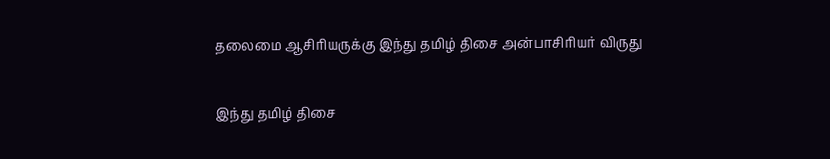தலைமை ஆசிரியருக்கு இந்து தமிழ் திசை அன்பாசிரியர் விருது

இந்து தமிழ் திசை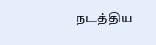நடத்திய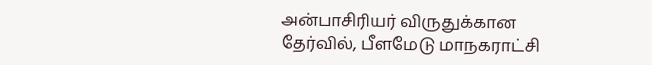அன்பாசிரியர் விருதுக்கான தேர்வில், பீளமேடு மாநகராட்சி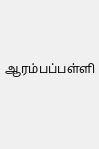ஆரம்பப்பள்ளி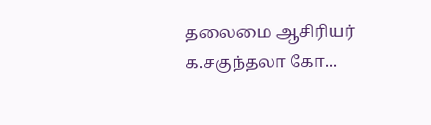தலைமை ஆசிரியர் க.சகுந்தலா கோ...